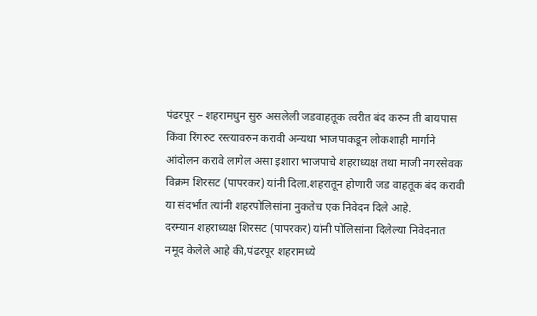पंढरपूर – शहरामधुन सुरु असलेली जडवाहतूक त्वरीत बंद करुन ती बायपास किंवा रिंगरुट रस्त्यावरुन करावी अन्यथा भाजपाकडून लोकशाही मार्गाने आंदोलन करावे लागेल असा इशारा भाजपाचे शहराध्यक्ष तथा माजी नगरसेवक विक्रम शिरसट (पापरकर) यांनी दिला.शहरातून होणारी जड वाहतूक बंद करावी या संदर्भात त्यांनी शहरपोलिसांना नुकतेच एक निवेदन दिले आहे.
दरम्यान शहराध्यक्ष शिरसट (पापरकर) यांनी पोलिसांना दिलेल्या निवेदनात नमूद केलेले आहे की,पंढरपूर शहरामध्ये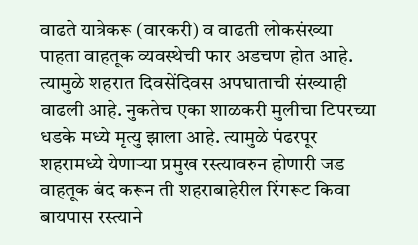वाढते यात्रेकरू (वारकरी) व वाढती लोकसंख्या पाहता वाहतूक व्यवस्थेची फार अडचण होत आहे. त्यामुळे शहरात दिवसेंदिवस अपघाताची संख्याही वाढली आहे. नुकतेच एका शाळकरी मुलीचा टिपरच्या धडके मध्ये मृत्यु झाला आहे. त्यामुळे पंढरपूर शहरामध्ये येणाऱ्या प्रमुख रस्त्यावरुन होणारी जड वाहतूक बंद करून ती शहराबाहेरील रिंगरूट किवा बायपास रस्त्याने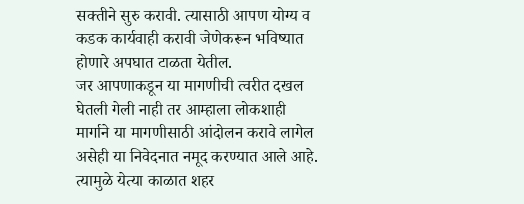सक्तीने सुरु करावी. त्यासाठी आपण योग्य व कडक कार्यवाही करावी जेणेकरून भविष्यात होणारे अपघात टाळता येतील.
जर आपणाकडून या मागणीची त्वरीत दखल घेतली गेली नाही तर आम्हाला लोकशाही मार्गाने या मागणीसाठी आंदोलन करावे लागेल असेही या निवेदनात नमूद करण्यात आले आहे. त्यामुळे येत्या काळात शहर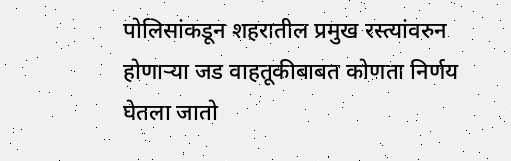पोलिसांकडून शहरातील प्रमुख रस्त्यांवरुन होणाऱ्या जड वाहतूकीबाबत कोणता निर्णय घेतला जातो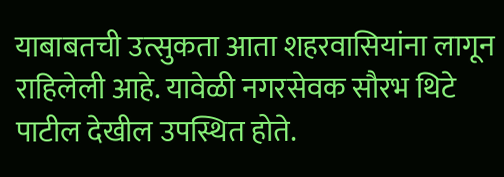याबाबतची उत्सुकता आता शहरवासियांना लागून राहिलेली आहे. यावेळी नगरसेवक सौरभ थिटे पाटील देखील उपस्थित होते.